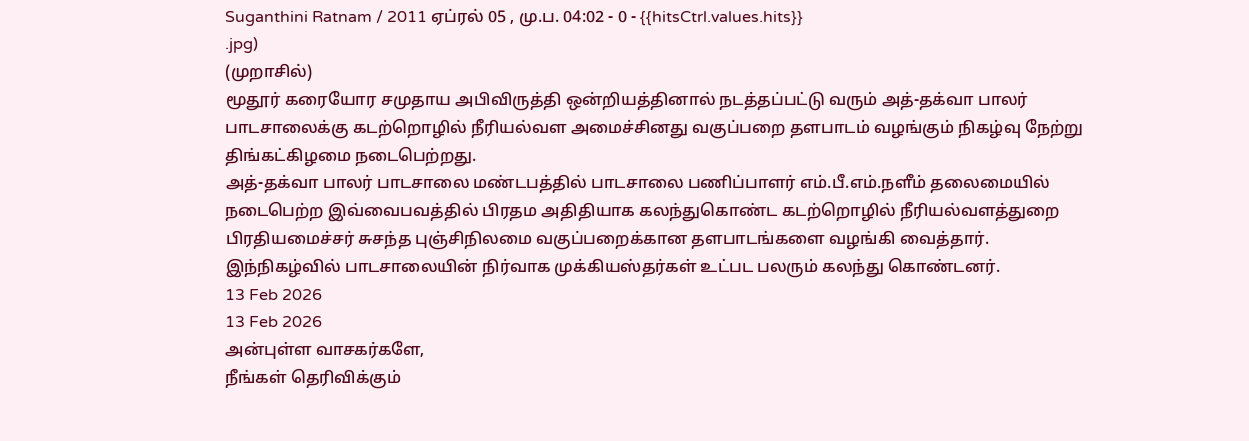Suganthini Ratnam / 2011 ஏப்ரல் 05 , மு.ப. 04:02 - 0 - {{hitsCtrl.values.hits}}
.jpg)
(முறாசில்)
மூதூர் கரையோர சமுதாய அபிவிருத்தி ஒன்றியத்தினால் நடத்தப்பட்டு வரும் அத்-தக்வா பாலர் பாடசாலைக்கு கடற்றொழில் நீரியல்வள அமைச்சினது வகுப்பறை தளபாடம் வழங்கும் நிகழ்வு நேற்று திங்கட்கிழமை நடைபெற்றது.
அத்-தக்வா பாலர் பாடசாலை மண்டபத்தில் பாடசாலை பணிப்பாளர் எம்.பீ.எம்.நளீம் தலைமையில் நடைபெற்ற இவ்வைபவத்தில் பிரதம அதிதியாக கலந்துகொண்ட கடற்றொழில் நீரியல்வளத்துறை பிரதியமைச்சர் சுசந்த புஞ்சிநிலமை வகுப்பறைக்கான தளபாடங்களை வழங்கி வைத்தார்.
இந்நிகழ்வில் பாடசாலையின் நிர்வாக முக்கியஸ்தர்கள் உட்பட பலரும் கலந்து கொண்டனர்.
13 Feb 2026
13 Feb 2026
அன்புள்ள வாசகர்களே,
நீங்கள் தெரிவிக்கும்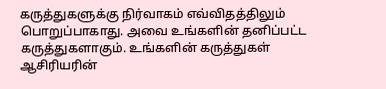கருத்துகளுக்கு நிர்வாகம் எவ்விதத்திலும் பொறுப்பாகாது. அவை உங்களின் தனிப்பட்ட கருத்துகளாகும். உங்களின் கருத்துகள் ஆசிரியரின்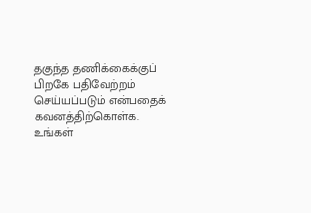தகுந்த தணிக்கைக்குப் பிறகே பதிவேற்றம் செய்யப்படும் என்பதைக் கவனத்திற்கொள்க. உங்கள்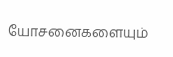யோசனைகளையும்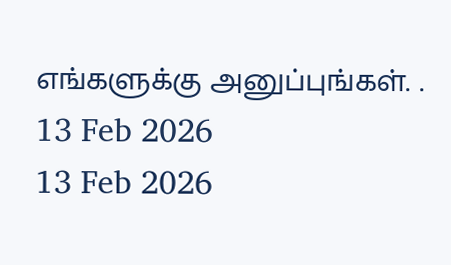எங்களுக்கு அனுப்புங்கள். .
13 Feb 2026
13 Feb 2026